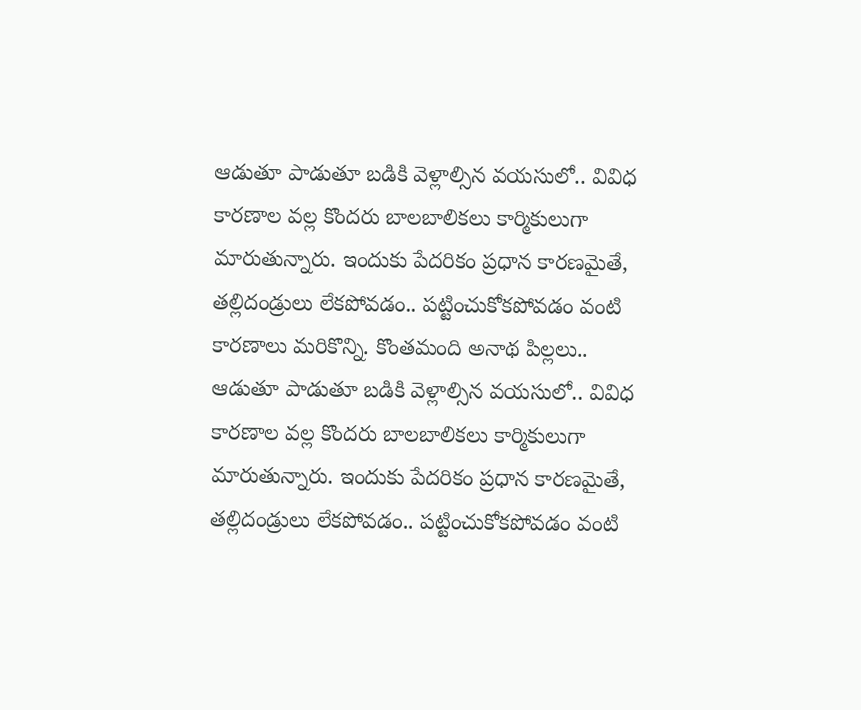ఆడుతూ పాడుతూ బడికి వెళ్లాల్సిన వయసులో.. వివిధ కారణాల వల్ల కొందరు బాలబాలికలు కార్మికులుగా మారుతున్నారు. ఇందుకు పేదరికం ప్రధాన కారణమైతే, తల్లిదండ్రులు లేకపోవడం.. పట్టించుకోకపోవడం వంటి కారణాలు మరికొన్ని. కొంతమంది అనాథ పిల్లలు..
ఆడుతూ పాడుతూ బడికి వెళ్లాల్సిన వయసులో.. వివిధ కారణాల వల్ల కొందరు బాలబాలికలు కార్మికులుగా మారుతున్నారు. ఇందుకు పేదరికం ప్రధాన కారణమైతే, తల్లిదండ్రులు లేకపోవడం.. పట్టించుకోకపోవడం వంటి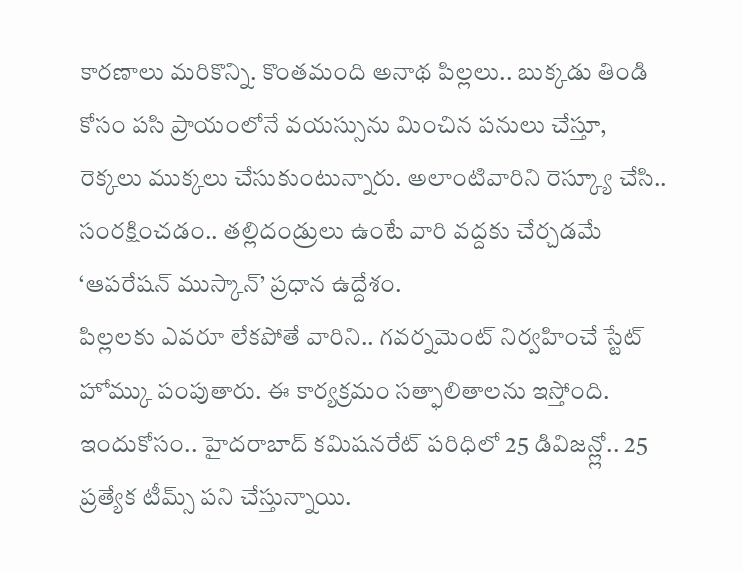కారణాలు మరికొన్ని. కొంతమంది అనాథ పిల్లలు.. బుక్కడు తిండి కోసం పసి ప్రాయంలోనే వయస్సును మించిన పనులు చేస్తూ, రెక్కలు ముక్కలు చేసుకుంటున్నారు. అలాంటివారిని రెస్క్యూ చేసి.. సంరక్షించడం.. తల్లిదండ్రులు ఉంటే వారి వద్దకు చేర్చడమే ‘ఆపరేషన్ ముస్కాన్’ ప్రధాన ఉద్దేశం.
పిల్లలకు ఎవరూ లేకపోతే వారిని.. గవర్నమెంట్ నిర్వహించే స్టేట్ హోమ్కు పంపుతారు. ఈ కార్యక్రమం సత్ఫాలితాలను ఇస్తోంది. ఇందుకోసం.. హైదరాబాద్ కమిషనరేట్ పరిధిలో 25 డివిజన్ల్లో.. 25 ప్రత్యేక టీమ్స్ పని చేస్తున్నాయి.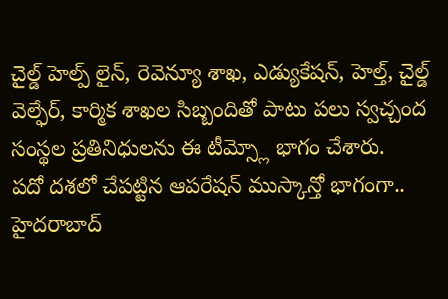చైల్డ్ హెల్ప్ లైన్, రెవెన్యూ శాఖ, ఎడ్యుకేషన్, హెల్త్, చైల్డ్ వెల్ఫేర్, కార్మిక శాఖల సిబ్బందితో పాటు పలు స్వచ్చంద సంస్థల ప్రతినిధులను ఈ టీమ్స్లో భాగం చేశారు.
పదో దశలో చేపట్టిన ఆపరేషన్ ముస్కాన్తో భాగంగా.. హైదరాబాద్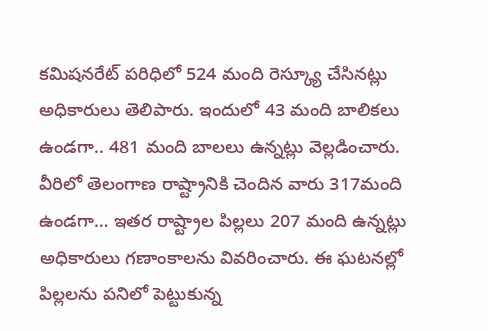కమిషనరేట్ పరిధిలో 524 మంది రెస్క్యూ చేసినట్లు అధికారులు తెలిపారు. ఇందులో 43 మంది బాలికలు ఉండగా.. 481 మంది బాలలు ఉన్నట్లు వెల్లడించారు. వీరిలో తెలంగాణ రాష్ట్రానికి చెందిన వారు 317మంది ఉండగా… ఇతర రాష్ట్రాల పిల్లలు 207 మంది ఉన్నట్లు అధికారులు గణాంకాలను వివరించారు. ఈ ఘటనల్లో పిల్లలను పనిలో పెట్టుకున్న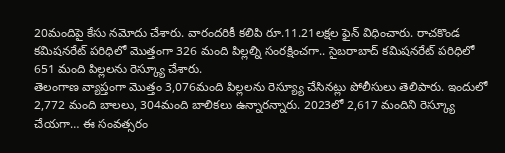20మందిపై కేసు నమోదు చేశారు. వారందరికీ కలిపి రూ.11.21లక్షల ఫైన్ విధించారు. రాచకొండ కమిషనరేట్ పరిధిలో మొత్తంగా 326 మంది పిల్లల్ని సంరక్షించగా.. సైబరాబాద్ కమిషనరేట్ పరిధిలో 651 మంది పిల్లలను రెస్క్యూ చేశారు.
తెలంగాణ వ్యాప్తంగా మొత్తం 3,076మంది పిల్లలను రెస్య్యూ చేసినట్లు పోలీసులు తెలిపారు. ఇందులో 2,772 మంది బాలలు, 304మంది బాలికలు ఉన్నారన్నారు. 2023లో 2,617 మందిని రెస్క్యూ చేయగా… ఈ సంవత్సరం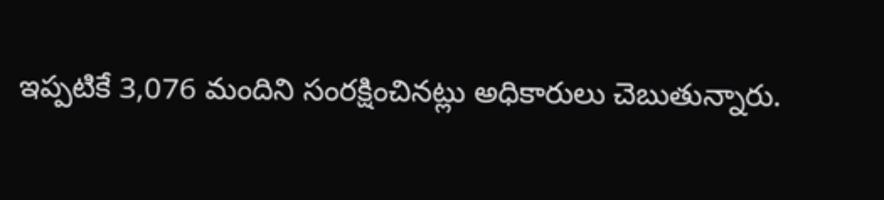ఇప్పటికే 3,076 మందిని సంరక్షించినట్లు అధికారులు చెబుతున్నారు.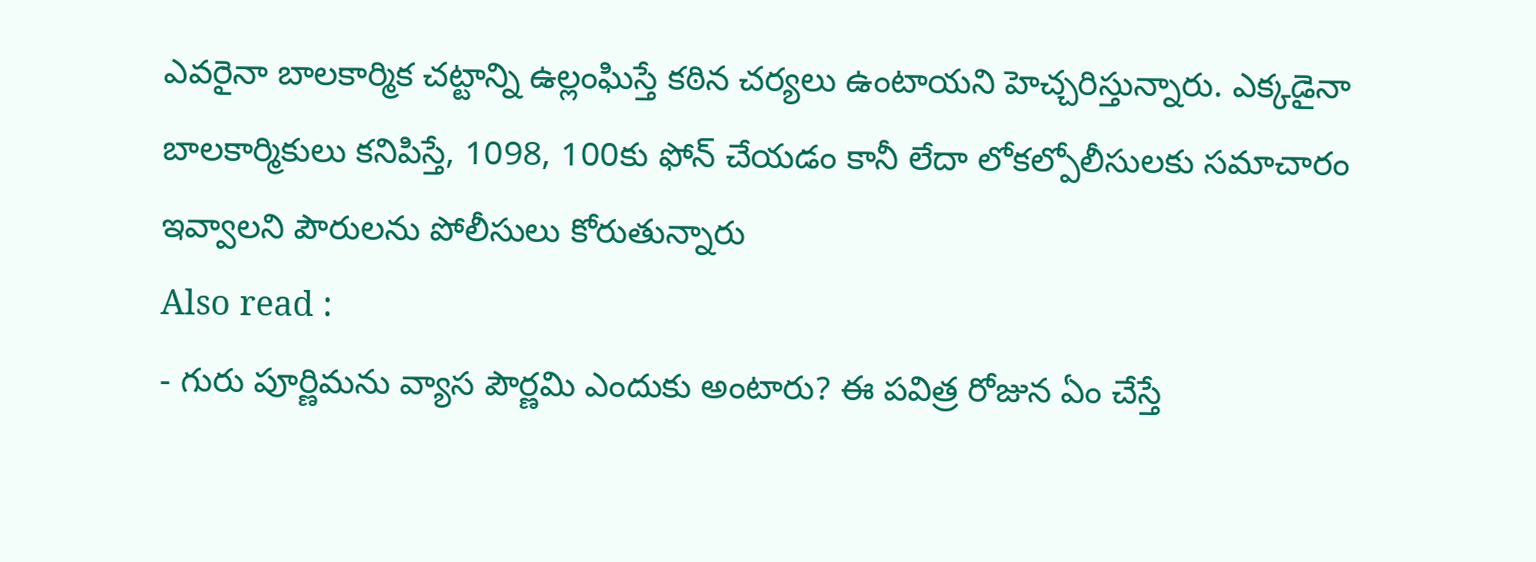ఎవరైనా బాలకార్మిక చట్టాన్ని ఉల్లంఘిస్తే కఠిన చర్యలు ఉంటాయని హెచ్చరిస్తున్నారు. ఎక్కడైనా బాలకార్మికులు కనిపిస్తే, 1098, 100కు ఫోన్ చేయడం కానీ లేదా లోకల్పోలీసులకు సమాచారం ఇవ్వాలని పౌరులను పోలీసులు కోరుతున్నారు
Also read :
- గురు పూర్ణిమను వ్యాస పౌర్ణమి ఎందుకు అంటారు? ఈ పవిత్ర రోజున ఏం చేస్తే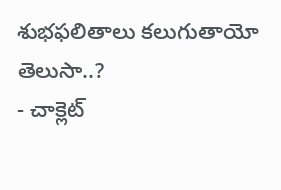శుభఫలితాలు కలుగుతాయో తెలుసా..?
- చాక్లెట్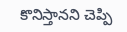కొనిస్తానని చెప్పి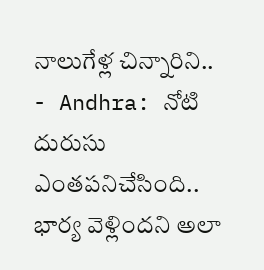నాలుగేళ్ల చిన్నారిని..
- Andhra: నోటి దురుసు ఎంతపనిచేసింది.. భార్య వెళ్లిందని అలా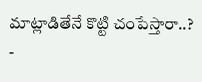మాట్లాడితేనే కొట్టి చంపేస్తారా..?
-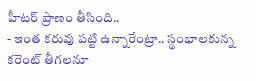హీటర్ ప్రాణం తీసింది..
- ఇంత కరువు పట్టి ఉన్నారేంట్రా.. స్థంభాలకున్న కరెంట్ తీగలనూ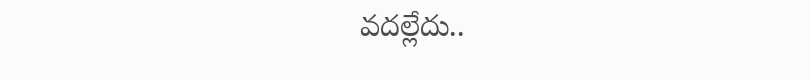వదల్లేదు..